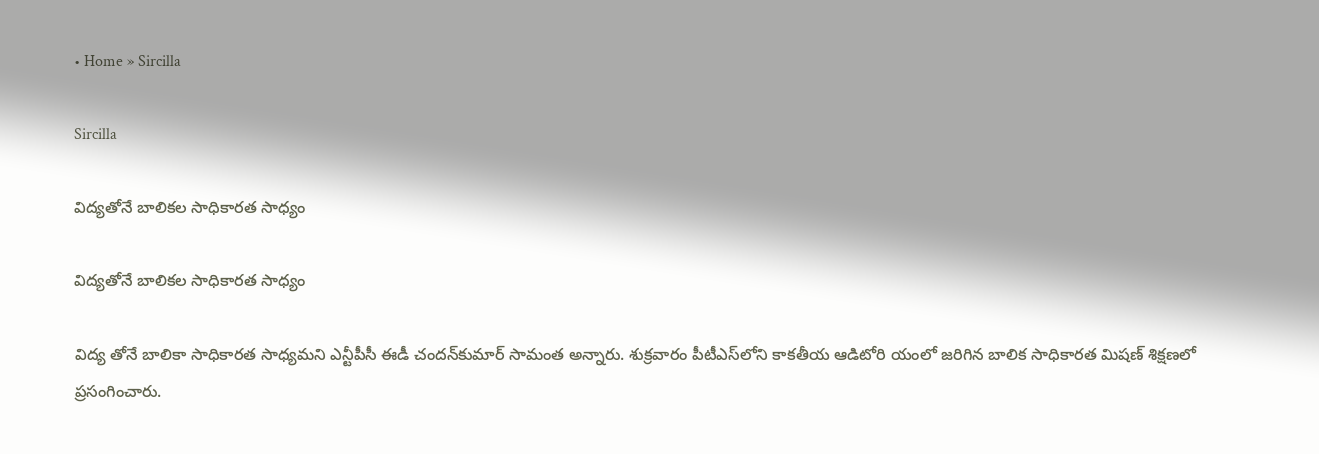• Home » Sircilla

Sircilla

విద్యతోనే బాలికల సాధికారత సాధ్యం

విద్యతోనే బాలికల సాధికారత సాధ్యం

విద్య తోనే బాలికా సాధికారత సాధ్యమని ఎన్టీపీసీ ఈడీ చందన్‌కుమార్‌ సామంత అన్నారు. శుక్రవారం పీటీఎస్‌లోని కాకతీయ ఆడిటోరి యంలో జరిగిన బాలిక సాధికారత మిషణ్‌ శిక్షణలో ప్రసంగించారు.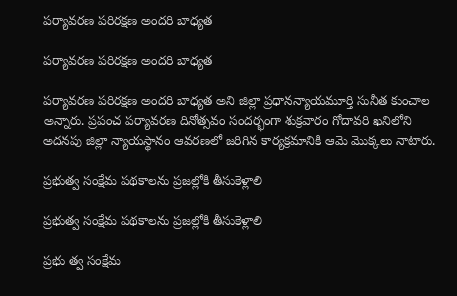పర్యావరణ పరిరక్షణ అందరి బాధ్యత

పర్యావరణ పరిరక్షణ అందరి బాధ్యత

పర్యావరణ పరిరక్షణ అందరి బాధ్యత అని జిల్లా ప్రధానన్యాయమూర్తి సునీత కుంచాల అన్నారు. ప్రపంచ పర్యావరణ దినోత్సవం సందర్భంగా శుక్రవారం గోదావరి ఖనిలోని అదనపు జిల్లా న్యాయస్థానం ఆవరణలో జరిగిన కార్యక్రమానికి ఆమె మొక్కలు నాటారు.

ప్రభుత్వ సంక్షేమ పథకాలను ప్రజల్లోకి తీసుకెళ్లాలి

ప్రభుత్వ సంక్షేమ పథకాలను ప్రజల్లోకి తీసుకెళ్లాలి

ప్రభు త్వ సంక్షేమ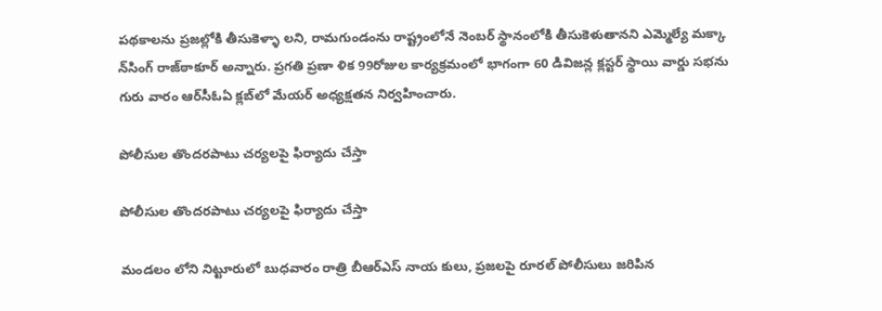పథకాలను ప్రజల్లోకి తీసుకెళ్ళా లని, రామగుండంను రాష్ట్రంలోనే నెంబర్‌ స్థానంలోకి తీసుకెళుతానని ఎమ్మెల్యే మక్కా న్‌సింగ్‌ రాజ్‌ఠాకూర్‌ అన్నారు. ప్రగతి ప్రణా ళిక 99రోజుల కార్యక్రమంలో భాగంగా 60 డివిజన్ల క్లస్టర్‌ స్థాయి వార్డు సభను గురు వారం ఆర్‌సీఓఏ క్లబ్‌లో మేయర్‌ అధ్యక్షతన నిర్వహించారు.

పోలీసుల తొందరపాటు చర్యలపై ఫిర్యాదు చేస్తా

పోలీసుల తొందరపాటు చర్యలపై ఫిర్యాదు చేస్తా

మండలం లోని నిట్టూరులో బుధవారం రాత్రి బీఆర్‌ఎస్‌ నాయ కులు, ప్రజలపై రూరల్‌ పోలీసులు జరిపిన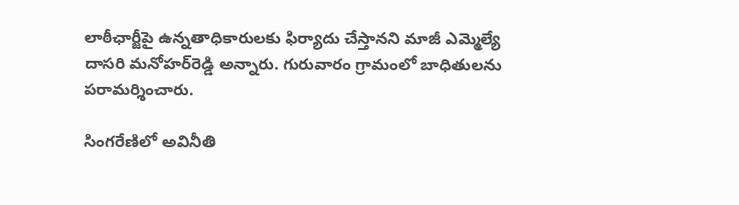లాఠీఛార్జీపై ఉన్నతాధికారులకు ఫిర్యాదు చేస్తానని మాజీ ఎమ్మెల్యే దాసరి మనోహర్‌రెడ్డి అన్నారు. గురువారం గ్రామంలో బాధితులను పరామర్శించారు.

సింగరేణిలో అవినీతి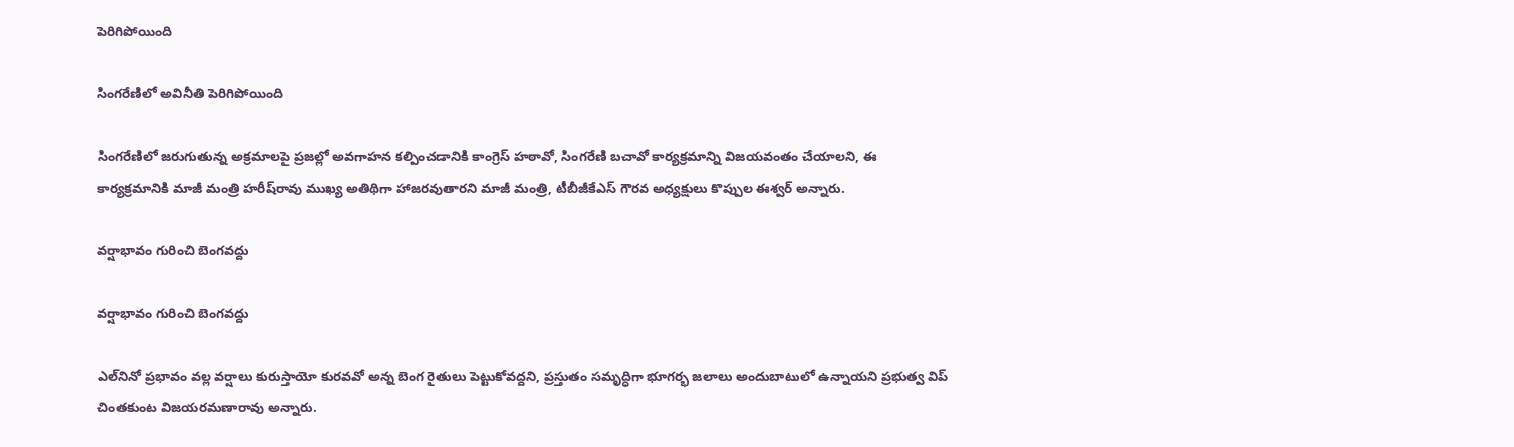పెరిగిపోయింది

సింగరేణిలో అవినీతి పెరిగిపోయింది

సింగరేణిలో జరుగుతున్న అక్రమాలపై ప్రజల్లో అవగాహన కల్పించడానికి కాంగ్రెస్‌ హఠావో, సింగరేణి బచావో కార్యక్రమాన్ని విజయవంతం చేయాలని, ఈ కార్యక్రమానికి మాజీ మంత్రి హరీష్‌రావు ముఖ్య అతిథిగా హాజరవుతారని మాజీ మంత్రి, టీబీజీకేఎస్‌ గౌరవ అధ్యక్షులు కొప్పుల ఈశ్వర్‌ అన్నారు.

వర్షాభావం గురించి బెంగవద్దు

వర్షాభావం గురించి బెంగవద్దు

ఎల్‌నినో ప్రభావం వల్ల వర్షాలు కురుస్తాయో కురవవో అన్న బెంగ రైతులు పెట్టుకోవద్దని, ప్రస్తుతం సమృద్ధిగా భూగర్భ జలాలు అందుబాటులో ఉన్నాయని ప్రభుత్వ విప్‌ చింతకుంట విజయరమణారావు అన్నారు.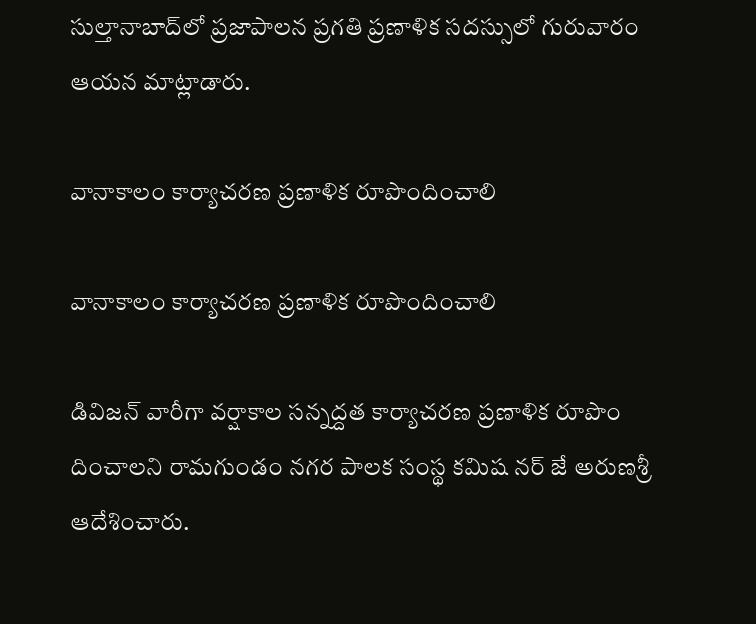సుల్తానాబాద్‌లో ప్రజాపాలన ప్రగతి ప్రణాళిక సదస్సులో గురువారం ఆయన మాట్లాడారు.

వానాకాలం కార్యాచరణ ప్రణాళిక రూపొందించాలి

వానాకాలం కార్యాచరణ ప్రణాళిక రూపొందించాలి

డివిజన్‌ వారీగా వర్షాకాల సన్నద్దత కార్యాచరణ ప్రణాళిక రూపొం దించాలని రామగుండం నగర పాలక సంస్థ కమిష నర్‌ జే అరుణశ్రీ ఆదేశించారు.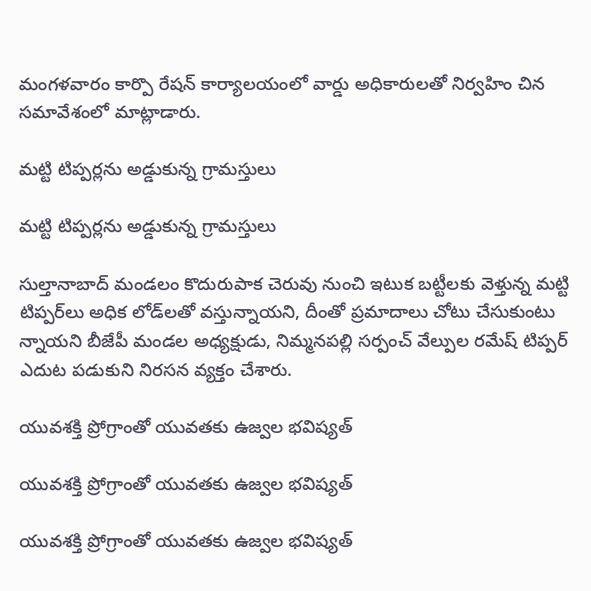మంగళవారం కార్పొ రేషన్‌ కార్యాలయంలో వార్డు అధికారులతో నిర్వహిం చిన సమావేశంలో మాట్లాడారు.

మట్టి టిప్పర్లను అడ్డుకున్న గ్రామస్తులు

మట్టి టిప్పర్లను అడ్డుకున్న గ్రామస్తులు

సుల్తానాబాద్‌ మండలం కొదురుపాక చెరువు నుంచి ఇటుక బట్టీలకు వెళ్తున్న మట్టి టిప్పర్‌లు అధిక లోడ్‌లతో వస్తున్నాయని, దీంతో ప్రమాదాలు చోటు చేసుకుంటు న్నాయని బీజేపీ మండల అధ్యక్షుడు, నిమ్మనపల్లి సర్పంచ్‌ వేల్పుల రమేష్‌ టిప్పర్‌ ఎదుట పడుకుని నిరసన వ్యక్తం చేశారు.

యువశక్తి ప్రోగ్రాంతో యువతకు ఉజ్వల భవిష్యత్‌

యువశక్తి ప్రోగ్రాంతో యువతకు ఉజ్వల భవిష్యత్‌

యువశక్తి ప్రోగ్రాంతో యువతకు ఉజ్వల భవిష్యత్‌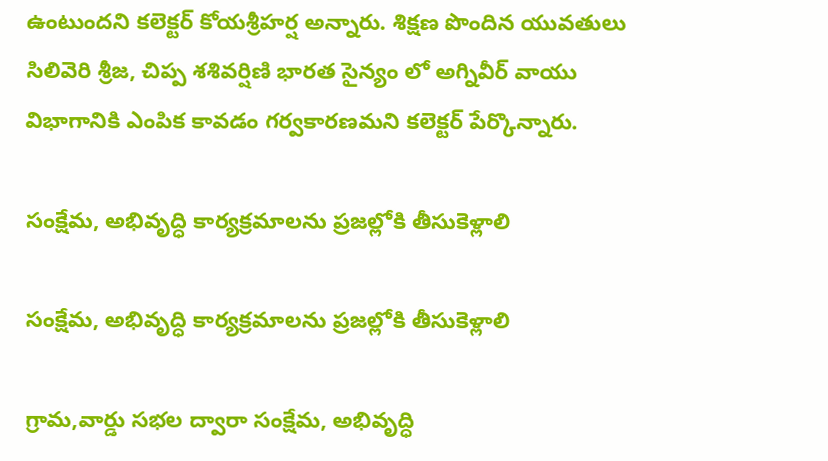ఉంటుందని కలెక్టర్‌ కోయశ్రీహర్ష అన్నారు. శిక్షణ పొందిన యువతులు సిలివెరి శ్రీజ, చిప్ప శశివర్షిణి భారత సైన్యం లో అగ్నివీర్‌ వాయు విభాగానికి ఎంపిక కావడం గర్వకారణమని కలెక్టర్‌ పేర్కొన్నారు.

సంక్షేమ, అభివృద్ధి కార్యక్రమాలను ప్రజల్లోకి తీసుకెళ్లాలి

సంక్షేమ, అభివృద్ధి కార్యక్రమాలను ప్రజల్లోకి తీసుకెళ్లాలి

గ్రామ,వార్డు సభల ద్వారా సంక్షేమ, అభివృద్ధి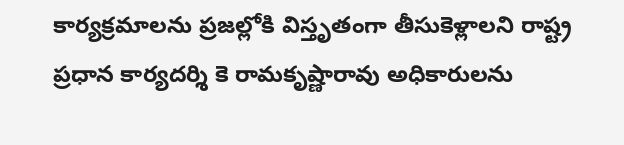కార్యక్రమాలను ప్రజల్లోకి విస్తృతంగా తీసుకెళ్లాలని రాష్ట్ర ప్రధాన కార్యదర్శి కె రామకృష్ణారావు అధికారులను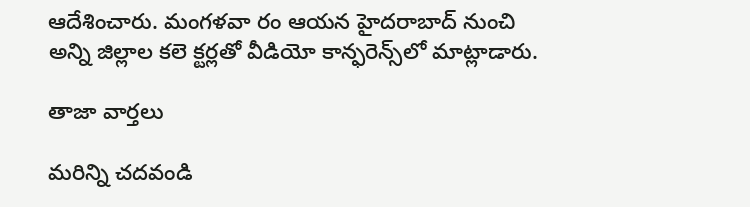ఆదేశించారు. మంగళవా రం ఆయన హైదరాబాద్‌ నుంచి అన్ని జిల్లాల కలె క్టర్లతో వీడియో కాన్ఫరెన్స్‌లో మాట్లాడారు.

తాజా వార్తలు

మరిన్ని చదవండి